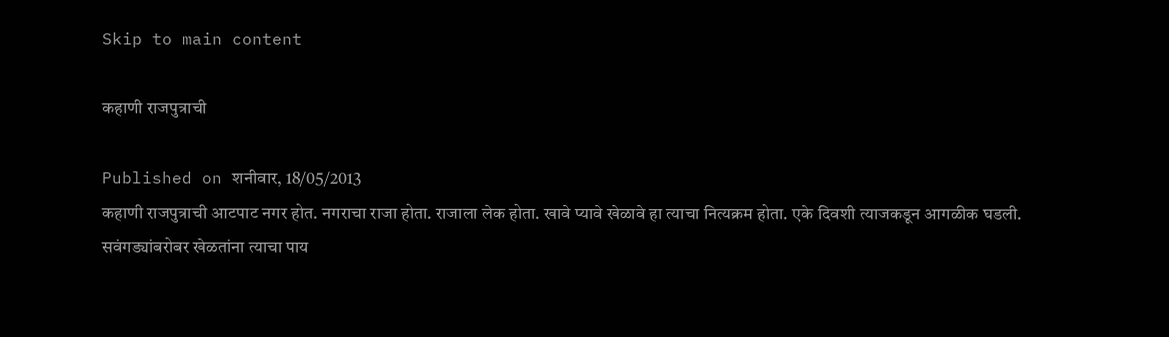Skip to main content

कहाणी राजपुत्राची

Published on शनीवार, 18/05/2013
कहाणी राजपुत्राची आटपाट नगर होत. नगराचा राजा होता. राजाला लेक होता. खावे प्यावे खेळावे हा त्याचा नित्यक्रम होता. एके दिवशी त्याजकडून आगळीक घडली. सवंगड्यांबरोबर खेळतांना त्याचा पाय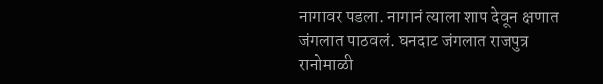नागावर पडला. नागानं त्याला शाप देवून क्षणात जंगलात पाठवलं. घनदाट जंगलात राजपुत्र रानोमाळी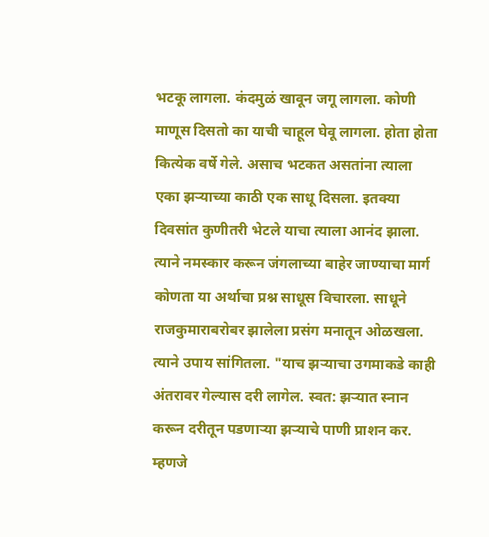भटकू लागला. कंदमुळं खावून जगू लागला. कोणी माणूस दिसतो का याची चाहूल घेवू लागला. होता होता कित्येक वर्षे गेले. असाच भटकत असतांना त्याला एका झर्‍याच्या काठी एक साधू दिसला. इतक्या दिवसांत कुणीतरी भेटले याचा त्याला आनंद झाला. त्याने नमस्कार करून जंगलाच्या बाहेर जाण्याचा मार्ग कोणता या अर्थाचा प्रश्न साधूस विचारला. साधूने राजकुमाराबरोबर झालेला प्रसंग मनातून ओळखला. त्याने उपाय सांगितला. "याच झर्‍याचा उगमाकडे काही अंतरावर गेल्यास दरी लागेल. स्वत: झर्‍यात स्नान करून दरीतून पडणार्‍या झर्‍याचे पाणी प्राशन कर. म्हणजे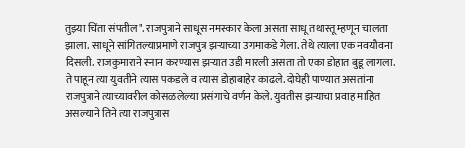तुझ्या चिंता संपतील". राजपुत्राने साधूस नमस्कार केला असता साधू तथास्तू म्हणून चालता झाला. साधूने सांगितल्याप्रमाणे राजपुत्र झर्‍याच्या उगमाकडे गेला. तेथे त्याला एक नवयौवना दिसली. राजकुमाराने स्नान करण्यास झर्‍यात उडी मारली असता तो एका डोहात बुडू लागला. ते पाहून त्या युवतीने त्यास पकडले व त्यास डोहाबाहेर काढले. दोघेही पाण्यात असतांना राजपुत्राने त्याच्यावरील कोसळलेल्या प्रसंगाचे वर्णन केले. युवतीस झर्‍याचा प्रवाह माहित असल्याने तिने त्या राजपुत्रास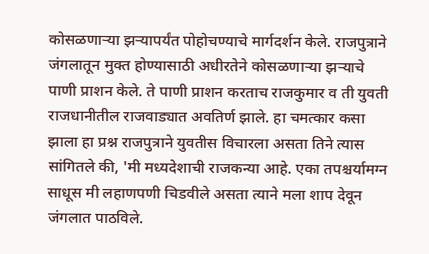कोसळणार्‍या झर्‍यापर्यंत पोहोचण्याचे मार्गदर्शन केले. राजपुत्राने जंगलातून मुक्त होण्यासाठी अधीरतेने कोसळणार्‍या झर्‍याचे पाणी प्राशन केले. ते पाणी प्राशन करताच राजकुमार व ती युवती राजधानीतील राजवाड्यात अवतिर्ण झाले. हा चमत्कार कसा झाला हा प्रश्न राजपुत्राने युवतीस विचारला असता तिने त्यास सांगितले की, 'मी मध्यदेशाची राजकन्या आहे. एका तपश्चर्यामग्न साधूस मी लहाणपणी चिडवीले असता त्याने मला शाप देवून जंगलात पाठविले.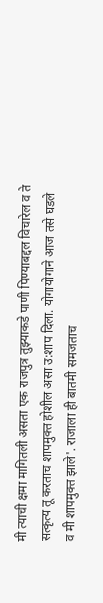मी त्याची क्षमा मागितली असता एक राजपुत्र तुझ्याकडे पाणी पिण्याबद्दल विचारेल व ते सत्कृत्य तू करताच शापमुक्त होशील असा उ:शाप दिला. योगायोगाने आज तसे घडले व मी शापमुक्त झाले'. राजाला ही बातमी समजताच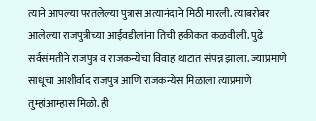त्याने आपल्या परतलेल्या पुत्रास अत्यानंदाने मिठी मारली. त्याबरोबर आलेल्या राजपुत्रीच्या आईवडीलांना तिची हकीकत कळवीली. पुढे सर्वसंमतीने राजपुत्र व राजकन्येचा विवाह थाटात संपन्न झाला. ज्याप्रमाणे साधूचा आशीर्वाद राजपुत्र आणि राजकन्येस मिळाला त्याप्रमाणे तुम्हांआम्हास मिळो. ही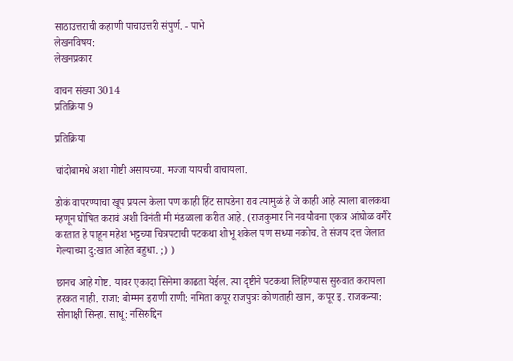साठाउत्तराची कहाणी पाचाउत्तरी संपुर्ण. - पाभे
लेखनविषय:
लेखनप्रकार

वाचन संख्या 3014
प्रतिक्रिया 9

प्रतिक्रिया

चांदोबामधे अशा गोष्टी असायच्या. मज्जा यायची वाचायला.

डोकं वापरण्याचा खूप प्रयत्न केला पण काही हिंट सापडेना राव त्यामुळं हे जे काही आहे त्याला बालकथा म्हणून घोषित करावं अशी विनंती मी मंडळाला करीत आहे. (राजकुमार नि नवयौवना एकत्र आंघोळ वगैरे करतात हे पाहून महेश भट्टच्या चित्रपटाची पटकथा शोभू शकेल पण सध्या नकोच. ते संजय दत्त जेलात गेल्याच्या दु:खात आहेत बहुधा. ;) )

छानच आहे गोष्ट. यावर एकादा सिनेमा काढता येईल. त्या दृष्टीने पटकथा लिहिण्यास सुरुवात करायला हरकत नाही. राजा: बोम्मन इराणी राणी: नमिता कपूर राजपुत्रः कोणताही खान, कपूर इ. राजकन्या: सोनाक्षी सिन्हा. साधू: नसिरुद्दिन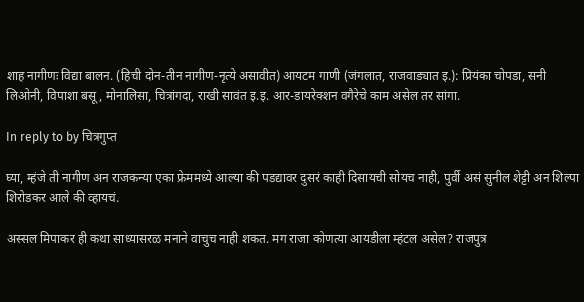शाह नागीणः विद्या बालन. (हिची दोन-तीन नागीण-नृत्ये असावीत) आयटम गाणी (जंगलात, राजवाड्यात इ.): प्रियंका चोपडा, सनी लिओनी, विपाशा बसू, मोनालिसा, चित्रांगदा, राखी सावंत इ.इ. आर-डायरेक्शन वगैरेचे काम असेल तर सांगा.

In reply to by चित्रगुप्त

घ्या, म्हंजे ती नागीण अन राजकन्या एका फ्रेममध्ये आल्या की पडद्यावर दुसरं काही दिसायची सोयच नाही, पुर्वी असं सुनील शेट्टी अन शिल्पा शिरोडकर आले की व्हायचं.

अस्सल मिपाकर ही कथा साध्यासरळ मनाने वाचुच नाही शकत. मग राजा कोणत्या आयडीला म्हंटल असेल? राजपुत्र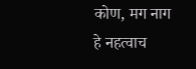कोण, मग नाग हे नहत्वाच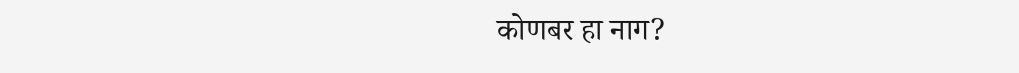कोणबर हा नाग?